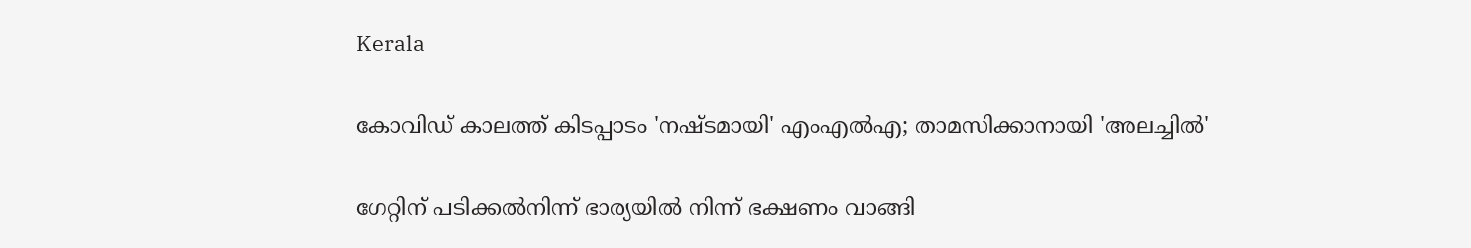Kerala

കോവിഡ് കാലത്ത് കിടപ്പാടം 'നഷ്ടമായി' എംഎല്‍എ; താമസിക്കാനായി 'അലച്ചില്‍'

ഗേറ്റിന് പടിക്കല്‍നിന്ന് ഭാര്യയില്‍ നിന്ന് ഭക്ഷണം വാങ്ങി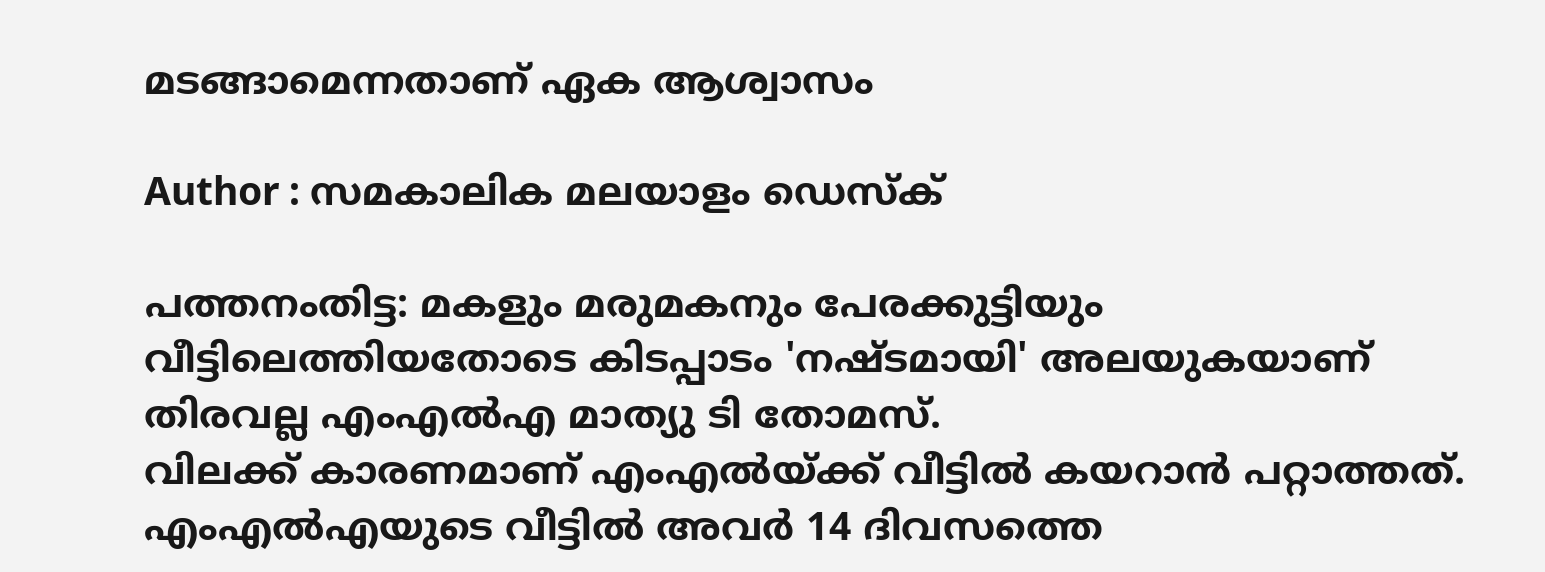മടങ്ങാമെന്നതാണ് ഏക ആശ്വാസം

Author : സമകാലിക മലയാളം ഡെസ്ക്

പത്തനംതിട്ട: മകളും മരുമകനും പേരക്കുട്ടിയും വീട്ടിലെത്തിയതോടെ കിടപ്പാടം 'നഷ്ടമായി' അലയുകയാണ് തിരവല്ല എംഎല്‍എ മാത്യു ടി തോമസ്.
വിലക്ക് കാരണമാണ് എംഎല്‍യ്ക്ക് വീട്ടില്‍ കയറാന്‍ പറ്റാത്തത്. എംഎല്‍എയുടെ വീട്ടില്‍ അവര്‍ 14 ദിവസത്തെ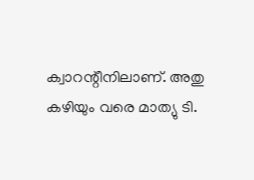ക്വാറന്റീനിലാണ്. അതു കഴിയും വരെ മാത്യു ടി.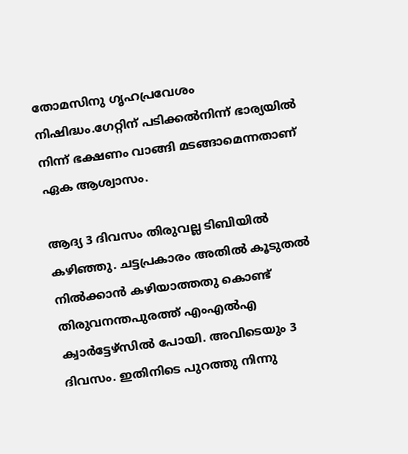തോമസിനു ഗൃഹപ്രവേശം നിഷിദ്ധം.ഗേറ്റിന് പടിക്കല്‍നിന്ന് ഭാര്യയില്‍ നിന്ന് ഭക്ഷണം വാങ്ങി മടങ്ങാമെന്നതാണ് ഏക ആശ്വാസം.

ആദ്യ 3 ദിവസം തിരുവല്ല ടിബിയില്‍ കഴിഞ്ഞു. ചട്ടപ്രകാരം അതില്‍ കൂടുതല്‍ നില്‍ക്കാന്‍ കഴിയാത്തതു കൊണ്ട് തിരുവനന്തപുരത്ത് എംഎല്‍എ ക്വാര്‍ട്ടേഴ്‌സില്‍ പോയി. അവിടെയും 3 ദിവസം. ഇതിനിടെ പുറത്തു നിന്നു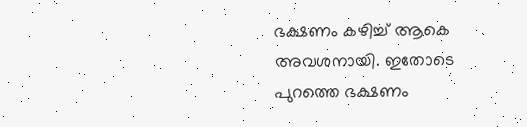ഭക്ഷണം കഴിച്ച് ആകെ അവശനായി. ഇതോടെ പുറത്തെ ഭക്ഷണം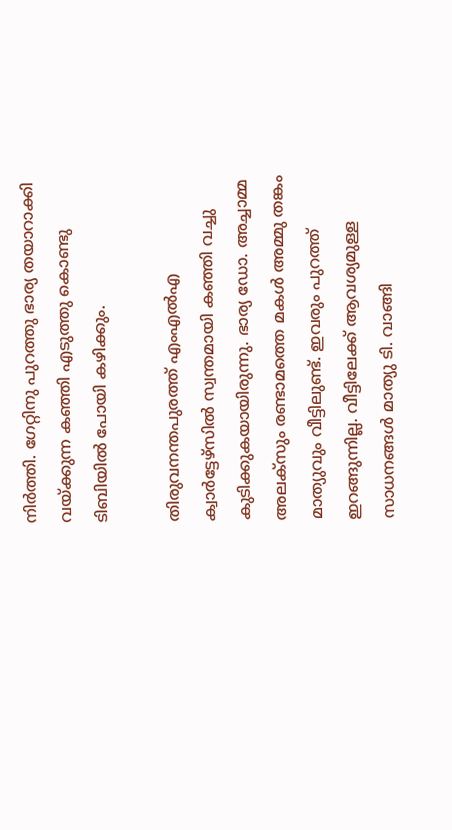നിര്‍ത്തി. ഗേറ്റിനു പുറത്തു ഭാര്യ തയാറാക്കി വയ്ക്കുന്ന കഞ്ഞി എടുത്തു കൊണ്ടു ടിബിയില്‍ പോയി കഴിക്കും.

തിരുവനന്തപുരത്ത് എംഎല്‍എ ക്വാര്‍ട്ടേഴ്‌സില്‍ സ്വന്തമായി കഞ്ഞി വച്ചു കുടിക്കുകയായിരുന്നു. ഭാര്യ ഡോ. അച്ചാമ്മ അലക്‌സും രണ്ടാമത്തെ മകള്‍ അമ്മു തങ്കം മാത്യുവും വീട്ടിലുണ്ട്. ഇവരും പുറത്ത് ഇറങ്ങുന്നില്ല. വീട്ടിലേക്ക് ആവശ്യമുള്ള സാധനങ്ങള്‍ മാത്യു ടി. വാങ്ങി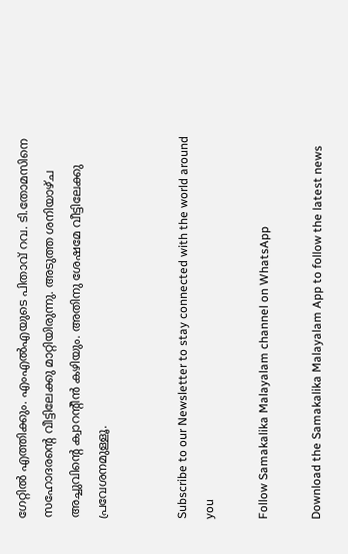ഗേറ്റില്‍ എത്തിക്കും. എംഎല്‍എയുടെ പിതാവ് റവ. ടി.തോമസിനെ സഹോദരന്റെ വീട്ടിലേക്കു മാറ്റിയിരുന്നു. അടുത്ത ശനിയാഴ്ച അച്ചുവിന്റെ ക്വാറന്റീന്‍ കഴിയും. അതിനു ശേഷമേ വീട്ടിലേക്കു പ്രവേശനമുള്ളൂ.


Subscribe to our Newsletter to stay connected with the world around you

Follow Samakalika Malayalam channel on WhatsApp

Download the Samakalika Malayalam App to follow the latest news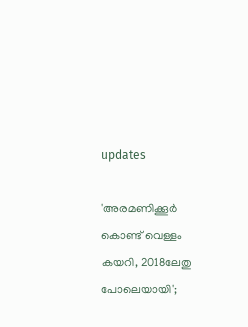updates

'അരമണിക്കൂര്‍ കൊണ്ട് വെള്ളം കയറി, 2018ലേതു പോലെയായി';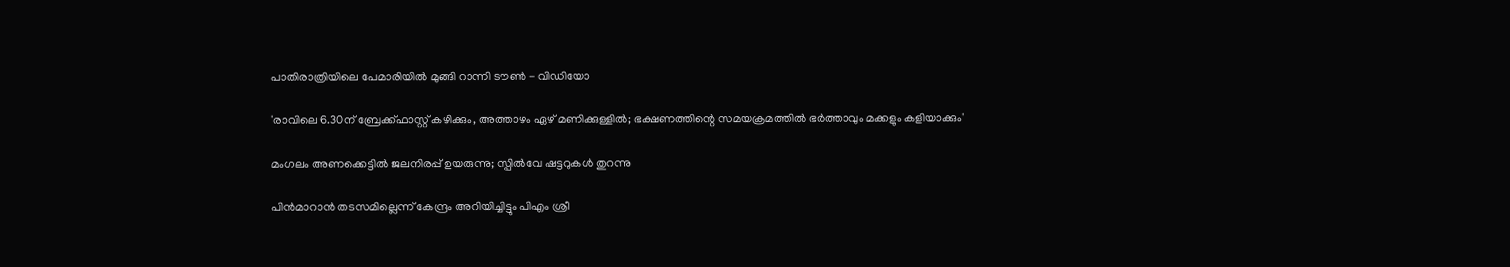പാതിരാത്രിയിലെ പേമാരിയില്‍ മുങ്ങി റാന്നി ടൗണ്‍ - വിഡിയോ

'രാവിലെ 6.30ന് ബ്രേക്ക്ഫാസ്റ്റ് കഴിക്കും, അത്താഴം ഏഴ് മണിക്കുള്ളിൽ; ഭക്ഷണത്തിന്റെ സമയക്രമത്തിൽ ഭർത്താവും മക്കളും കളിയാക്കും'

മംഗലം അണക്കെട്ടില്‍ ജലനിരപ്പ് ഉയരുന്നു; സ്പില്‍വേ ഷട്ടറുകള്‍ തുറന്നു

പിന്‍മാറാന്‍ തടസമില്ലെന്ന് കേന്ദ്രം അറിയിച്ചിട്ടും പിഎം ശ്രീ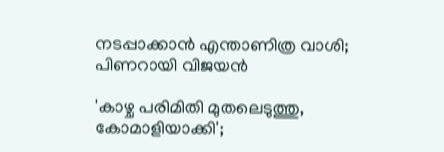നടപ്പാക്കാന്‍ എന്താണിത്ര വാശി; പിണറായി വിജയന്‍

'കാഴ്ച പരിമിതി മുതലെടുത്തു, കോമാളിയാക്കി';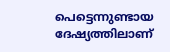പെട്ടെന്നുണ്ടായ ദേഷ്യത്തിലാണ്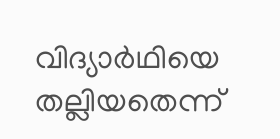വിദ്യാര്‍ഥിയെ തല്ലിയതെന്ന്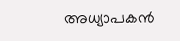അധ്യാപകന്‍